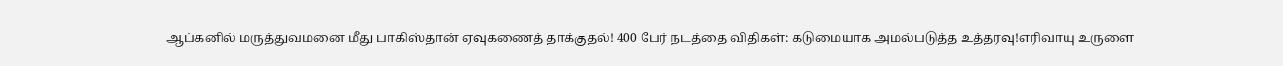ஆப்கனில் மருத்துவமனை மீது பாகிஸ்தான் ஏவுகணைத் தாக்குதல்! 400 பேர் நடத்தை விதிகள்: கடுமையாக அமல்படுத்த உத்தரவு!எரிவாயு உருளை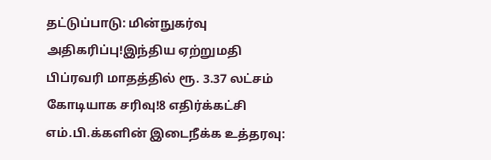தட்டுப்பாடு: மின்நுகர்வு அதிகரிப்பு!இந்திய ஏற்றுமதி பிப்ரவரி மாதத்தில் ரூ. 3.37 லட்சம் கோடியாக சரிவு!8 எதிர்க்கட்சி எம்.பி.க்களின் இடைநீக்க உத்தரவு: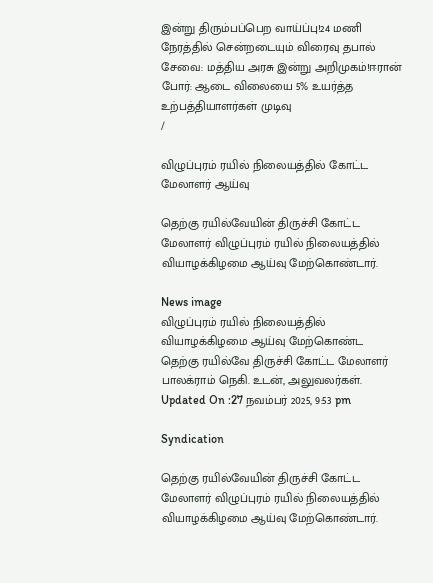இன்று திரும்பப்பெற வாய்ப்பு!24 மணி நேரத்தில் சென்றடையும் விரைவு தபால் சேவை: மத்திய அரசு இன்று அறிமுகம்!ஈரான் போர்: ஆடை விலையை 5% உயர்த்த உற்பத்தியாளர்கள் முடிவு
/

விழுப்புரம் ரயில் நிலையத்தில் கோட்ட மேலாளர் ஆய்வு

தெற்கு ரயில்வேயின் திருச்சி கோட்ட மேலாளர் விழுப்புரம் ரயில் நிலையத்தில் வியாழக்கிழமை ஆய்வு மேற்கொண்டார்.

News image
விழுப்புரம் ரயில் நிலையத்தில் வியாழக்கிழமை ஆய்வு மேற்கொண்ட தெற்கு ரயில்வே திருச்சி கோட்ட மேலாளர் பாலக்ராம் நெகி. உடன், அலுவலர்கள்.
Updated On :27 நவம்பர் 2025, 9:53 pm

Syndication

தெற்கு ரயில்வேயின் திருச்சி கோட்ட மேலாளர் விழுப்புரம் ரயில் நிலையத்தில் வியாழக்கிழமை ஆய்வு மேற்கொண்டார்.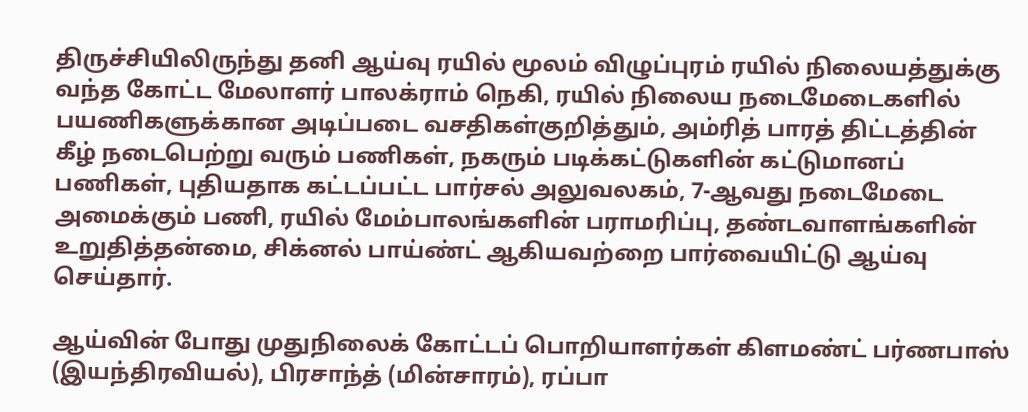திருச்சியிலிருந்து தனி ஆய்வு ரயில் மூலம் விழுப்புரம் ரயில் நிலையத்துக்கு வந்த கோட்ட மேலாளர் பாலக்ராம் நெகி, ரயில் நிலைய நடைமேடைகளில் பயணிகளுக்கான அடிப்படை வசதிகள்குறித்தும், அம்ரித் பாரத் திட்டத்தின் கீழ் நடைபெற்று வரும் பணிகள், நகரும் படிக்கட்டுகளின் கட்டுமானப் பணிகள், புதியதாக கட்டப்பட்ட பார்சல் அலுவலகம், 7-ஆவது நடைமேடை அமைக்கும் பணி, ரயில் மேம்பாலங்களின் பராமரிப்பு, தண்டவாளங்களின் உறுதித்தன்மை, சிக்னல் பாய்ண்ட் ஆகியவற்றை பார்வையிட்டு ஆய்வு செய்தார்.

ஆய்வின் போது முதுநிலைக் கோட்டப் பொறியாளர்கள் கிளமண்ட் பர்ணபாஸ் (இயந்திரவியல்), பிரசாந்த் (மின்சாரம்), ரப்பா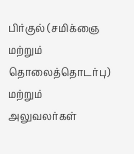பிர்குல் (சமிக்ஞை மற்றும் தொலைத்தொடர்பு) மற்றும் அலுவலர்கள்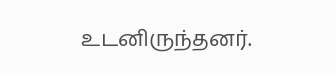உடனிருந்தனர்.